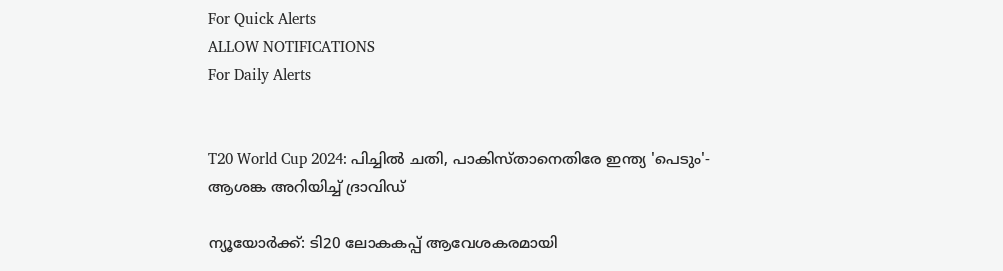For Quick Alerts
ALLOW NOTIFICATIONS
For Daily Alerts


T20 World Cup 2024: പിച്ചില്‍ ചതി, പാകിസ്താനെതിരേ ഇന്ത്യ 'പെടും'- ആശങ്ക അറിയിച്ച് ദ്രാവിഡ്

ന്യൂയോര്‍ക്ക്: ടി20 ലോകകപ്പ് ആവേശകരമായി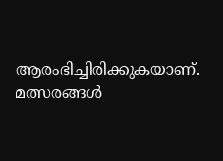ആരംഭിച്ചിരിക്കുകയാണ്. മത്സരങ്ങള്‍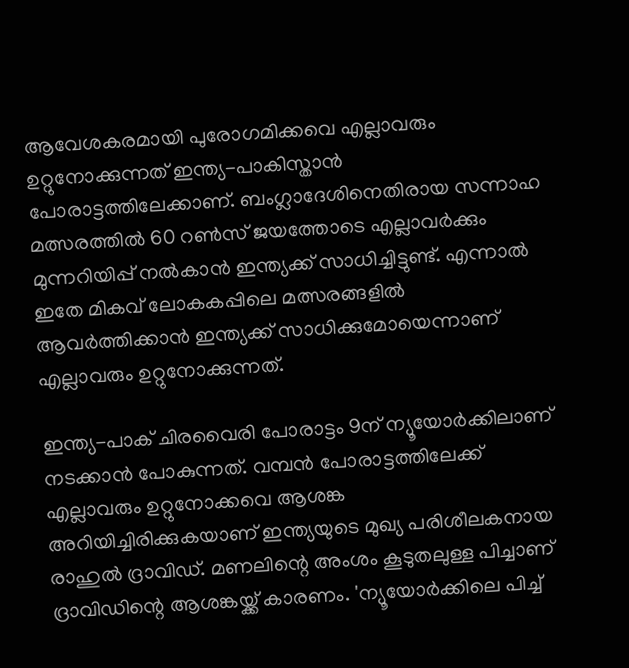ആവേശകരമായി പുരോഗമിക്കവെ എല്ലാവരും ഉറ്റുനോക്കുന്നത് ഇന്ത്യ-പാകിസ്താന്‍ പോരാട്ടത്തിലേക്കാണ്. ബംഗ്ലാദേശിനെതിരായ സന്നാഹ മത്സരത്തില്‍ 60 റണ്‍സ് ജയത്തോടെ എല്ലാവര്‍ക്കും മുന്നറിയിപ്പ് നല്‍കാന്‍ ഇന്ത്യക്ക് സാധിച്ചിട്ടുണ്ട്. എന്നാല്‍ ഇതേ മികവ് ലോകകപ്പിലെ മത്സരങ്ങളില്‍ ആവര്‍ത്തിക്കാന്‍ ഇന്ത്യക്ക് സാധിക്കുമോയെന്നാണ് എല്ലാവരും ഉറ്റുനോക്കുന്നത്.

ഇന്ത്യ-പാക് ചിരവൈരി പോരാട്ടം 9ന് ന്യൂയോര്‍ക്കിലാണ് നടക്കാന്‍ പോകുന്നത്. വമ്പന്‍ പോരാട്ടത്തിലേക്ക് എല്ലാവരും ഉറ്റുനോക്കവെ ആശങ്ക അറിയിച്ചിരിക്കുകയാണ് ഇന്ത്യയുടെ മുഖ്യ പരിശീലകനായ രാഹുല്‍ ദ്രാവിഡ്. മണലിന്റെ അംശം കൂടുതലുള്ള പിച്ചാണ് ദ്രാവിഡിന്റെ ആശങ്കയ്ക്ക് കാരണം. 'ന്യൂയോര്‍ക്കിലെ പിച്ച്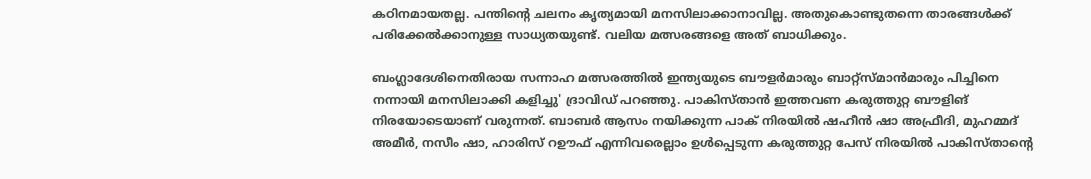കഠിനമായതല്ല. പന്തിന്റെ ചലനം കൃത്യമായി മനസിലാക്കാനാവില്ല. അതുകൊണ്ടുതന്നെ താരങ്ങള്‍ക്ക് പരിക്കേല്‍ക്കാനുള്ള സാധ്യതയുണ്ട്. വലിയ മത്സരങ്ങളെ അത് ബാധിക്കും.

ബംഗ്ലാദേശിനെതിരായ സന്നാഹ മത്സരത്തില്‍ ഇന്ത്യയുടെ ബൗളര്‍മാരും ബാറ്റ്‌സ്മാന്‍മാരും പിച്ചിനെ നന്നായി മനസിലാക്കി കളിച്ചു' ദ്രാവിഡ് പറഞ്ഞു. പാകിസ്താന്‍ ഇത്തവണ കരുത്തുറ്റ ബൗളിങ് നിരയോടെയാണ് വരുന്നത്. ബാബര്‍ ആസം നയിക്കുന്ന പാക് നിരയില്‍ ഷഹീന്‍ ഷാ അഫ്രീദി, മുഹമ്മദ് അമീര്‍, നസീം ഷാ, ഹാരിസ് റഊഫ് എന്നിവരെല്ലാം ഉള്‍പ്പെടുന്ന കരുത്തുറ്റ പേസ് നിരയില്‍ പാകിസ്താന്റെ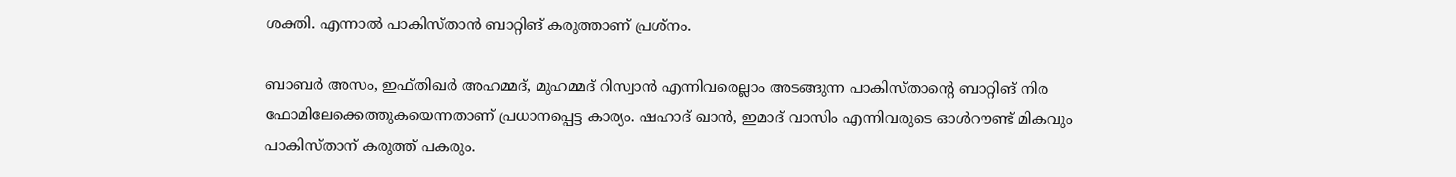ശക്തി. എന്നാല്‍ പാകിസ്താന്‍ ബാറ്റിങ് കരുത്താണ് പ്രശ്‌നം.

ബാബര്‍ അസം, ഇഫ്തിഖര്‍ അഹമ്മദ്, മുഹമ്മദ് റിസ്വാന്‍ എന്നിവരെല്ലാം അടങ്ങുന്ന പാകിസ്താന്റെ ബാറ്റിങ് നിര ഫോമിലേക്കെത്തുകയെന്നതാണ് പ്രധാനപ്പെട്ട കാര്യം. ഷഹാദ് ഖാന്‍, ഇമാദ് വാസിം എന്നിവരുടെ ഓള്‍റൗണ്ട് മികവും പാകിസ്താന് കരുത്ത് പകരും.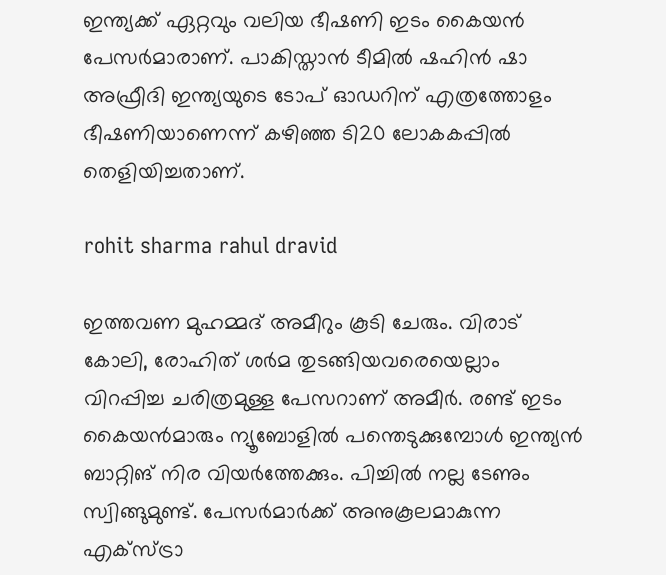ഇന്ത്യക്ക് ഏറ്റവും വലിയ ഭീഷണി ഇടം കൈയന്‍ പേസര്‍മാരാണ്. പാകിസ്താന്‍ ടീമില്‍ ഷഹിന്‍ ഷാ അഫ്രീദി ഇന്ത്യയുടെ ടോപ് ഓഡറിന് എത്രത്തോളം ഭീഷണിയാണെന്ന് കഴിഞ്ഞ ടി20 ലോകകപ്പില്‍ തെളിയിച്ചതാണ്.

rohit sharma rahul dravid

ഇത്തവണ മുഹമ്മദ് അമീറും കൂടി ചേരും. വിരാട് കോലി, രോഹിത് ശര്‍മ തുടങ്ങിയവരെയെല്ലാം വിറപ്പിച്ച ചരിത്രമുള്ള പേസറാണ് അമീര്‍. രണ്ട് ഇടം കൈയന്‍മാരും ന്യൂബോളില്‍ പന്തെടുക്കുമ്പോള്‍ ഇന്ത്യന്‍ ബാറ്റിങ് നിര വിയര്‍ത്തേക്കും. പിച്ചില്‍ നല്ല ടേണും സ്വിങ്ങുമുണ്ട്. പേസര്‍മാര്‍ക്ക് അനുകൂലമാകുന്ന എക്‌സ്ട്രാ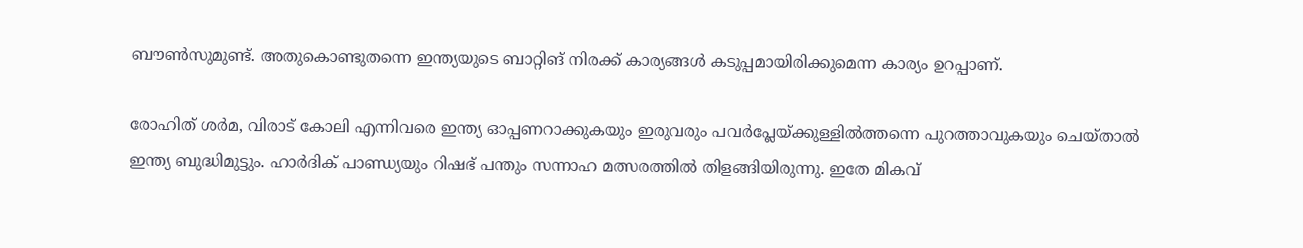ബൗണ്‍സുമുണ്ട്. അതുകൊണ്ടുതന്നെ ഇന്ത്യയുടെ ബാറ്റിങ് നിരക്ക് കാര്യങ്ങള്‍ കടുപ്പമായിരിക്കുമെന്ന കാര്യം ഉറപ്പാണ്.

രോഹിത് ശര്‍മ, വിരാട് കോലി എന്നിവരെ ഇന്ത്യ ഓപ്പണറാക്കുകയും ഇരുവരും പവര്‍പ്ലേയ്ക്കുള്ളില്‍ത്തന്നെ പുറത്താവുകയും ചെയ്താല്‍ ഇന്ത്യ ബുദ്ധിമുട്ടും. ഹാര്‍ദിക് പാണ്ഡ്യയും റിഷഭ് പന്തും സന്നാഹ മത്സരത്തില്‍ തിളങ്ങിയിരുന്നു. ഇതേ മികവ്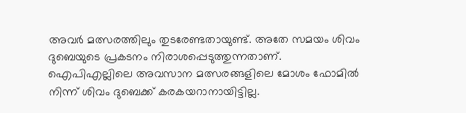അവര്‍ മത്സരത്തിലും തുടരേണ്ടതായുണ്ട്. അതേ സമയം ശിവം ദുബെയുടെ പ്രകടനം നിരാശപ്പെടുത്തുന്നതാണ്. ഐപിഎല്ലിലെ അവസാന മത്സരങ്ങളിലെ മോശം ഫോമില്‍ നിന്ന് ശിവം ദുബെക്ക് കരകയറാനായിട്ടില്ല.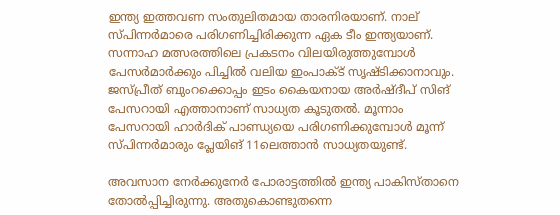ഇന്ത്യ ഇത്തവണ സംതുലിതമായ താരനിരയാണ്. നാല് സ്പിന്നര്‍മാരെ പരിഗണിച്ചിരിക്കുന്ന ഏക ടീം ഇന്ത്യയാണ്. സന്നാഹ മത്സരത്തിലെ പ്രകടനം വിലയിരുത്തുമ്പോള്‍ പേസര്‍മാര്‍ക്കും പിച്ചില്‍ വലിയ ഇംപാക്ട് സൃഷ്ടിക്കാനാവും. ജസ്പ്രീത് ബുംറക്കൊപ്പം ഇടം കൈയനായ അര്‍ഷ്ദീപ് സിങ് പേസറായി എത്താനാണ് സാധ്യത കൂടുതല്‍. മൂന്നാം പേസറായി ഹാര്‍ദിക് പാണ്ഡ്യയെ പരിഗണിക്കുമ്പോള്‍ മൂന്ന് സ്പിന്നര്‍മാരും പ്ലേയിങ് 11ലെത്താന്‍ സാധ്യതയുണ്ട്.

അവസാന നേര്‍ക്കുനേര്‍ പോരാട്ടത്തില്‍ ഇന്ത്യ പാകിസ്താനെ തോല്‍പ്പിച്ചിരുന്നു. അതുകൊണ്ടുതന്നെ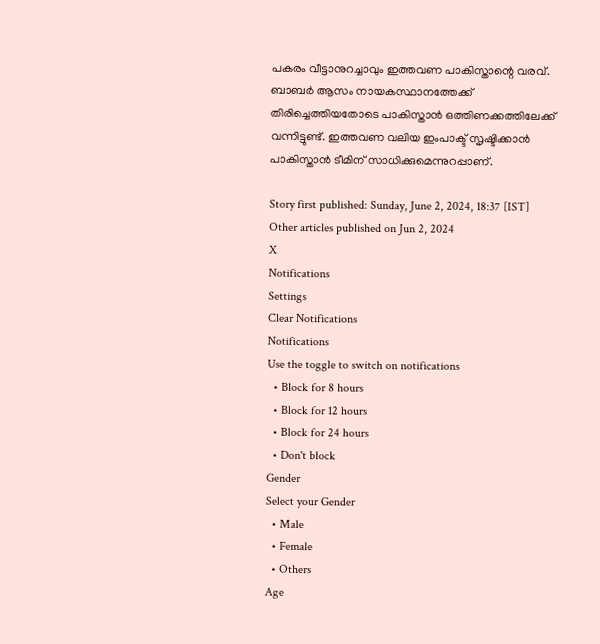പകരം വീട്ടാനുറച്ചാവും ഇത്തവണ പാകിസ്താന്റെ വരവ്. ബാബര്‍ ആസം നായകസ്ഥാനത്തേക്ക് തിരിച്ചെത്തിയതോടെ പാകിസ്താന്‍ ഒത്തിണക്കത്തിലേക്ക് വന്നിട്ടുണ്ട്. ഇത്തവണ വലിയ ഇംപാക്ട് സൃഷ്ടിക്കാന്‍ പാകിസ്താന്‍ ടീമിന് സാധിക്കുമെന്നുറപ്പാണ്.

Story first published: Sunday, June 2, 2024, 18:37 [IST]
Other articles published on Jun 2, 2024
X
Notifications
Settings
Clear Notifications
Notifications
Use the toggle to switch on notifications
  • Block for 8 hours
  • Block for 12 hours
  • Block for 24 hours
  • Don't block
Gender
Select your Gender
  • Male
  • Female
  • Others
Age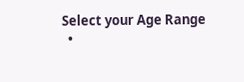Select your Age Range
  •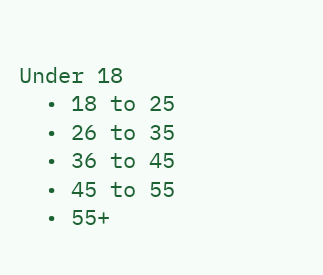Under 18
  • 18 to 25
  • 26 to 35
  • 36 to 45
  • 45 to 55
  • 55+